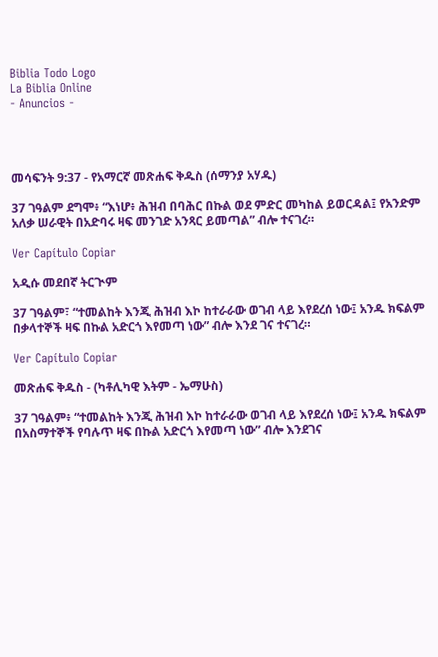Biblia Todo Logo
La Biblia Online
- Anuncios -




መሳፍንት 9:37 - የአማርኛ መጽሐፍ ቅዱስ (ሰማንያ አሃዱ)

37 ገዓልም ደግሞ፥ “እነሆ፥ ሕዝብ በባሕር በኩል ወደ ምድር መካከል ይወርዳል፤ የአንድም አለቃ ሠራዊት በአድባሩ ዛፍ መንገድ አንጻር ይመጣል” ብሎ ተናገረ።

Ver Capítulo Copiar

አዲሱ መደበኛ ትርጒም

37 ገዓልም፣ “ተመልከት እንጂ ሕዝብ እኮ ከተራራው ወገብ ላይ እየደረሰ ነው፤ አንዱ ክፍልም በቃላተኞች ዛፍ በኩል አድርጎ እየመጣ ነው” ብሎ እንደ ገና ተናገረ።

Ver Capítulo Copiar

መጽሐፍ ቅዱስ - (ካቶሊካዊ እትም - ኤማሁስ)

37 ገዓልም፥ “ተመልከት እንጂ ሕዝብ እኮ ከተራራው ወገብ ላይ እየደረሰ ነው፤ አንዱ ክፍልም በአስማተኞች የባሉጥ ዛፍ በኩል አድርጎ እየመጣ ነው” ብሎ እንደገና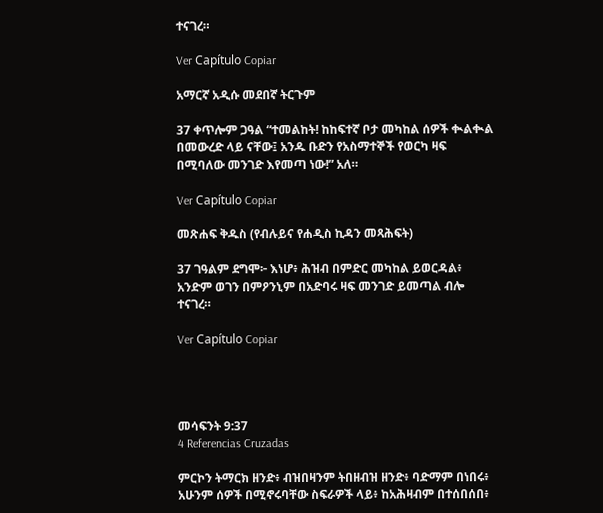ተናገረ።

Ver Capítulo Copiar

አማርኛ አዲሱ መደበኛ ትርጉም

37 ቀጥሎም ጋዓል “ተመልከት! ከከፍተኛ ቦታ መካከል ሰዎች ቊልቊል በመውረድ ላይ ናቸው፤ አንዱ ቡድን የአስማተኞች የወርካ ዛፍ በሚባለው መንገድ እየመጣ ነው!” አለ።

Ver Capítulo Copiar

መጽሐፍ ቅዱስ (የብሉይና የሐዲስ ኪዳን መጻሕፍት)

37 ገዓልም ደግሞ፦ እነሆ፥ ሕዝብ በምድር መካከል ይወርዳል፥ አንድም ወገን በምዖንኒም በአድባሩ ዛፍ መንገድ ይመጣል ብሎ ተናገረ።

Ver Capítulo Copiar




መሳፍንት 9:37
4 Referencias Cruzadas

ምርኮን ትማርክ ዘንድ፥ ብዝበዛንም ትበዘብዝ ዘንድ፥ ባድማም በነበሩ፥ አሁንም ሰዎች በሚኖሩባቸው ስፍራዎች ላይ፥ ከአሕዛብም በተሰበሰበ፥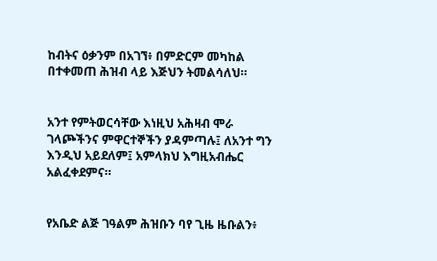ከብትና ዕቃንም በአገኘ፥ በምድርም መካከል በተቀመጠ ሕዝብ ላይ እጅህን ትመልሳለህ።


አንተ የምትወርሳቸው እነዚህ አሕዛብ ሞራ ገላጮችንና ምዋርተኞችን ያዳምጣሉ፤ ለአንተ ግን እንዲህ አይደለም፤ አምላክህ እግዚአብሔር አልፈቀደምና።


የአቤድ ልጅ ገዓልም ሕዝቡን ባየ ጊዜ ዜቡልን፥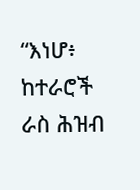“እነሆ፥ ከተራሮች ራስ ሕዝብ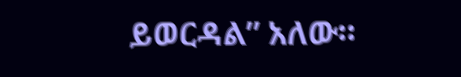ይወርዳል” አለው።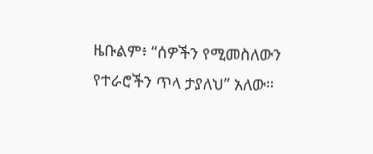ዜቡልም፥ “ሰዎችን የሚመስለውን የተራሮችን ጥላ ታያለህ” አለው።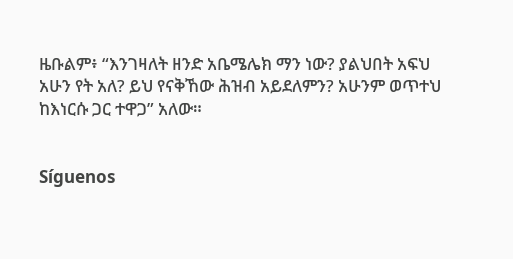ዜቡልም፥ “እንገዛለት ዘንድ አቤሜሌክ ማን ነው? ያልህበት አፍህ አሁን የት አለ? ይህ የናቅኸው ሕዝብ አይደለምን? አሁንም ወጥተህ ከእነርሱ ጋር ተዋጋ” አለው።


Síguenos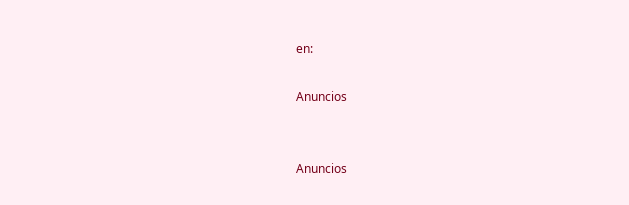en:

Anuncios


Anuncios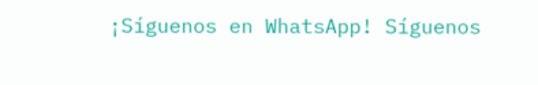¡Síguenos en WhatsApp! Síguenos